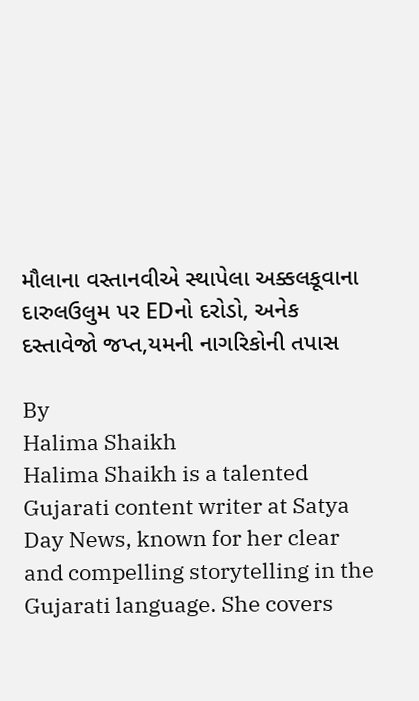મૌલાના વસ્તાનવીએ સ્થાપેલા અક્કલકૂવાના દારુલઉલુમ પર EDનો દરોડો, અનેક દસ્તાવેજો જપ્ત,યમની નાગરિકોની તપાસ

By
Halima Shaikh
Halima Shaikh is a talented Gujarati content writer at Satya Day News, known for her clear and compelling storytelling in the Gujarati language. She covers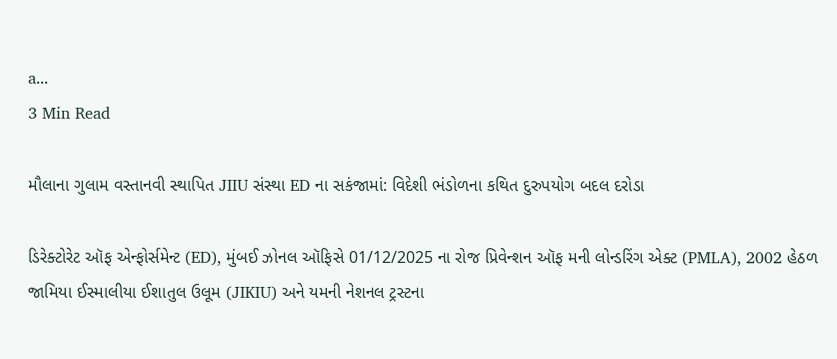a...
3 Min Read

મૌલાના ગુલામ વસ્તાનવી સ્થાપિત JIIU સંસ્થા ED ના સકંજામાં: વિદેશી ભંડોળના કથિત દુરુપયોગ બદલ દરોડા

ડિરેક્ટોરેટ ઑફ એન્ફોર્સમેન્ટ (ED), મુંબઈ ઝોનલ ઑફિસે 01/12/2025 ના રોજ પ્રિવેન્શન ઑફ મની લોન્ડરિંગ એક્ટ (PMLA), 2002 હેઠળ જામિયા ઈસ્માલીયા ઈશાતુલ ઉલૂમ (JIKIU) અને યમની નેશનલ ટ્રસ્ટના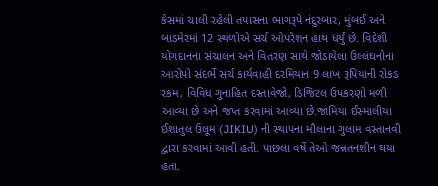કેસમાં ચાલી રહેલી તપાસના ભાગરૂપે નંદુરબાર, મુંબઈ અને બાડમેરમાં 12 સ્થળોએ સર્ચ ઓપરેશન હાથ ધર્યું છે. વિદેશી યોગદાનના સંચાલન અને વિતરણ સાથે જોડાયેલા ઉલ્લંઘનોના આરોપો સંદર્ભે સર્ચ કાર્યવાહી દરમિયાન 9 લાખ રૂપિયાની રોકડ રકમ, વિવિધ ગુનાહિત દસ્તાવેજો, ડિજિટલ ઉપકરણો મળી આવ્યા છે અને જપ્ત કરવામાં આવ્યા છે.જામિયા ઈસ્માલીયા ઈશાતુલ ઉલૂમ (JIKIU) ની સ્થાપના મૌલાના ગુલામ વસ્તાનવી દ્વારા કરવામાં આવી હતી. પાછલા વર્ષે તેઓ જન્નતનશીન થયા હતા.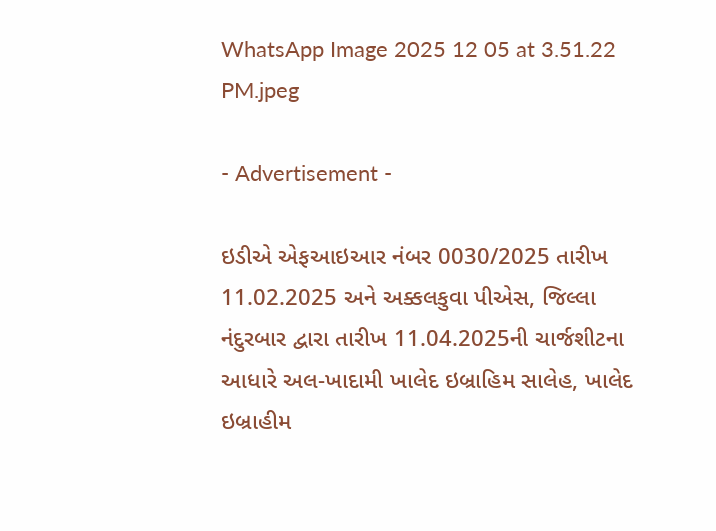WhatsApp Image 2025 12 05 at 3.51.22 PM.jpeg

- Advertisement -

ઇડીએ એફઆઇઆર નંબર 0030/2025 તારીખ 11.02.2025 અને અક્કલકુવા પીએસ, જિલ્લા નંદુરબાર દ્વારા તારીખ 11.04.2025ની ચાર્જશીટના આધારે અલ-ખાદામી ખાલેદ ઇબ્રાહિમ સાલેહ, ખાલેદ ઇબ્રાહીમ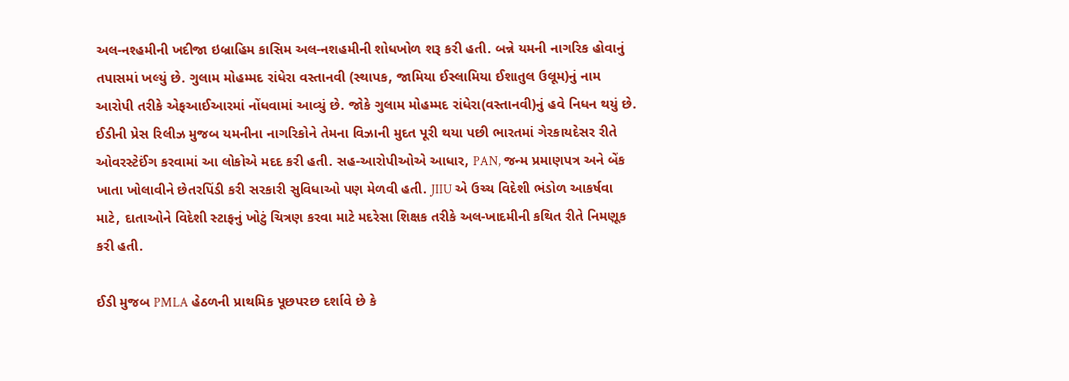અલ-નશ્હમીની ખદીજા ઇબ્રાહિમ કાસિમ અલ-નશહમીની શોધખોળ શરૂ કરી હતી. બન્ને યમની નાગરિક હોવાનું તપાસમાં ખલ્યું છે. ગુલામ મોહમ્મદ રાંધેરા વસ્તાનવી (સ્થાપક, જામિયા ઈસ્લામિયા ઈશાતુલ ઉલૂમ)નું નામ આરોપી તરીકે એફઆઈઆરમાં નોંધવામાં આવ્યું છે. જોકે ગુલામ મોહમ્મદ રાંધેરા(વસ્તાનવી)નું હવે નિધન થયું છે.
ઈડીની પ્રેસ રિલીઝ મુજબ યમનીના નાગરિકોને તેમના વિઝાની મુદત પૂરી થયા પછી ભારતમાં ગેરકાયદેસર રીતે ઓવરસ્ટેઈંગ કરવામાં આ લોકોએ મદદ કરી હતી. સહ-આરોપીઓએ આધાર, PAN, જન્મ પ્રમાણપત્ર અને બેંક ખાતા ખોલાવીને છેતરપિંડી કરી સરકારી સુવિધાઓ પણ મેળવી હતી. JIIU એ ઉચ્ચ વિદેશી ભંડોળ આકર્ષવા માટે, દાતાઓને વિદેશી સ્ટાફનું ખોટું ચિત્રણ કરવા માટે મદરેસા શિક્ષક તરીકે અલ-ખાદમીની કથિત રીતે નિમણૂક કરી હતી.

ઈડી મુજબ PMLA હેઠળની પ્રાથમિક પૂછપરછ દર્શાવે છે કે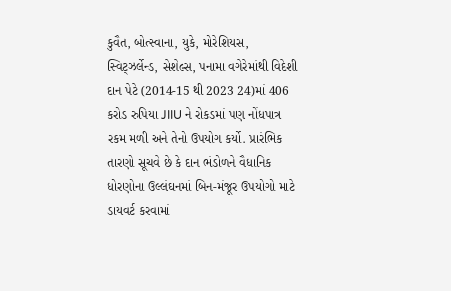કુવૈત, બોત્સ્વાના, યુકે, મોરેશિયસ, સ્વિટ્ઝર્લેન્ડ, સેશેલ્સ, પનામા વગેરેમાંથી વિદેશી દાન પેટે (2014-15 થી 2023 24)માં 406 કરોડ રુપિયા JIIU ને રોકડમાં પણ નોંધપાત્ર રકમ મળી અને તેનો ઉપયોગ કર્યો. પ્રારંભિક તારણો સૂચવે છે કે દાન ભંડોળને વૈધાનિક ધોરણોના ઉલ્લંઘનમાં બિન-મંજૂર ઉપયોગો માટે ડાયવર્ટ કરવામાં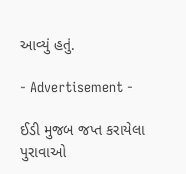આવ્યું હતું.

- Advertisement -

ઈડી મુજબ જપ્ત કરાયેલા પુરાવાઓ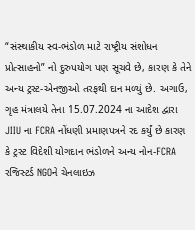“સંસ્થાકીય સ્વ-ભંડોળ માટે રાષ્ટ્રીય સંશોધન પ્રોત્સાહનો” નો દુરુપયોગ પણ સૂચવે છે, કારણ કે તેને અન્ય ટ્રસ્ટ-એનજીઓ તરફથી દાન મળ્યું છે. અગાઉ, ગૃહ મંત્રાલયે તેના 15.07.2024 ના આદેશ દ્વારા JIIU ના FCRA નોંધણી પ્રમાણપત્રને રદ કર્યું છે કારણ કે ટ્રસ્ટ વિદેશી યોગદાન ભંડોળને અન્ય નોન-FCRA રજિસ્ટર્ડ NGOને ચેનલાઇઝ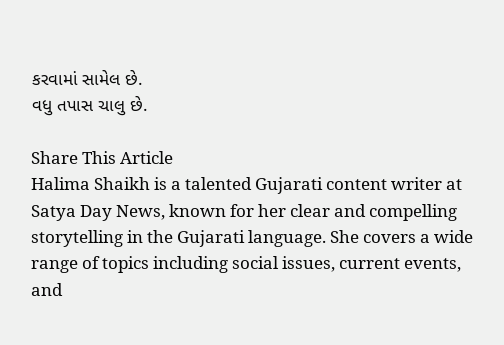કરવામાં સામેલ છે.
વધુ તપાસ ચાલુ છે.

Share This Article
Halima Shaikh is a talented Gujarati content writer at Satya Day News, known for her clear and compelling storytelling in the Gujarati language. She covers a wide range of topics including social issues, current events, and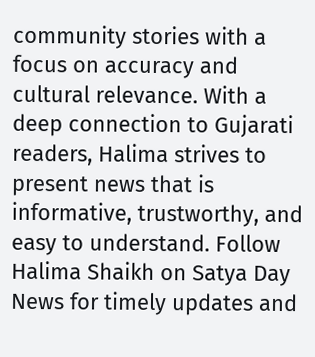community stories with a focus on accuracy and cultural relevance. With a deep connection to Gujarati readers, Halima strives to present news that is informative, trustworthy, and easy to understand. Follow Halima Shaikh on Satya Day News for timely updates and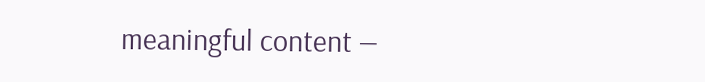meaningful content —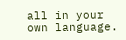all in your own language.